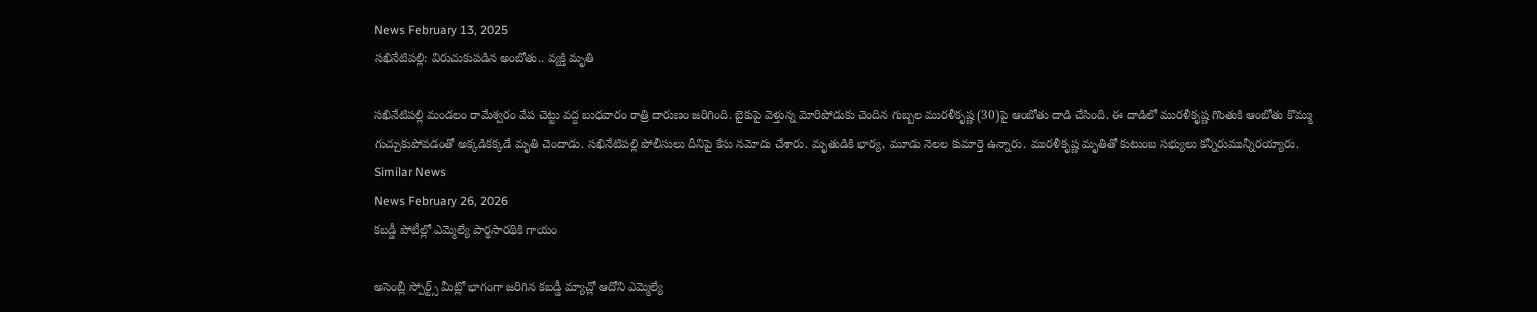News February 13, 2025
సఖినేటిపల్లి: విరుచుకుపడిన అంబోతు.. వ్యక్తి మృతి

సఖినేటిపల్లి మండలం రామేశ్వరం వేప చెట్టు వద్ద బుధవారం రాత్రి దారుణం జరిగింది. బైకుపై వెళ్తున్న మోరిపోడుకు చెందిన గుబ్బల మురళీకృష్ణ (30)పై ఆంబోతు దాడి చేసింది. ఈ దాడిలో మురళీకృష్ణ గొంతుకి ఆంబోతు కొమ్ము గుచ్చుకుపోవడంతో అక్కడికక్కడే మృతి చెందాడు. సఖినేటిపల్లి పోలీసులు దీనిపై కేసు నమోదు చేశారు. మృతుడికి భార్య, మూడు నెలల కుమార్తె ఉన్నారు. మురళీకృష్ణ మృతితో కుటుంబ సభ్యులు కన్నీరుమున్నీరయ్యారు.
Similar News
News February 26, 2026
కబడ్డీ పోటీల్లో ఎమ్మెల్యే పార్థసారథికి గాయం

అసెంబ్లీ స్పోర్ట్స్ మీట్లో భాగంగా జరిగిన కబడ్డీ మ్యాచ్లో ఆదోని ఎమ్మెల్యే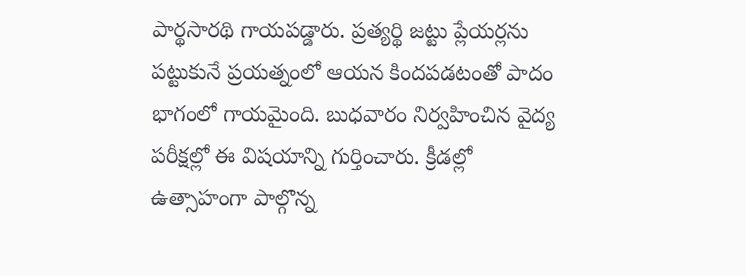పార్థసారథి గాయపడ్డారు. ప్రత్యర్థి జట్టు ప్లేయర్లను పట్టుకునే ప్రయత్నంలో ఆయన కిందపడటంతో పాదం భాగంలో గాయమైంది. బుధవారం నిర్వహించిన వైద్య పరీక్షల్లో ఈ విషయాన్ని గుర్తించారు. క్రీడల్లో ఉత్సాహంగా పాల్గొన్న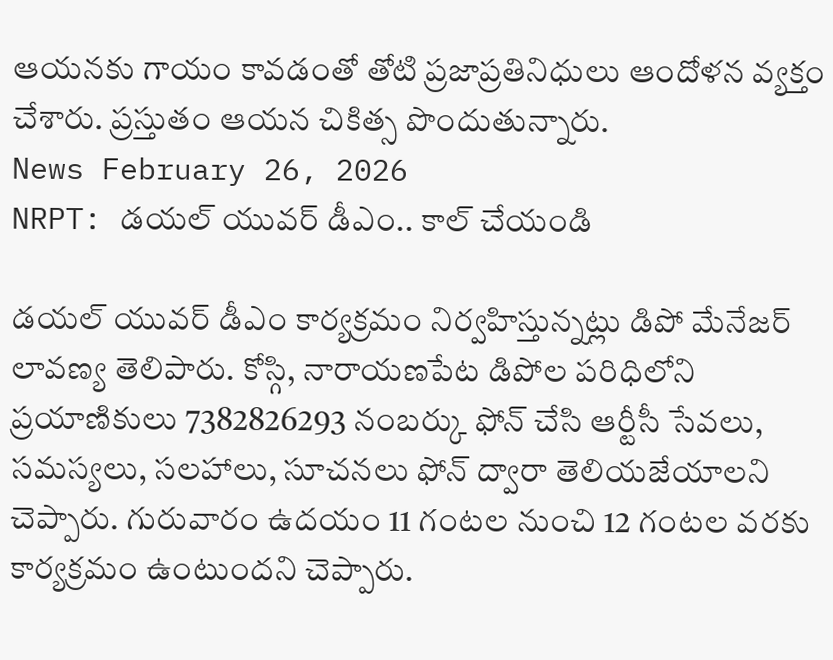ఆయనకు గాయం కావడంతో తోటి ప్రజాప్రతినిధులు ఆందోళన వ్యక్తం చేశారు. ప్రస్తుతం ఆయన చికిత్స పొందుతున్నారు.
News February 26, 2026
NRPT: డయల్ యువర్ డీఎం.. కాల్ చేయండి

డయల్ యువర్ డీఎం కార్యక్రమం నిర్వహిస్తున్నట్లు డిపో మేనేజర్ లావణ్య తెలిపారు. కోస్గి, నారాయణపేట డిపోల పరిధిలోని ప్రయాణికులు 7382826293 నంబర్కు ఫోన్ చేసి ఆర్టీసీ సేవలు, సమస్యలు, సలహాలు, సూచనలు ఫోన్ ద్వారా తెలియజేయాలని చెప్పారు. గురువారం ఉదయం 11 గంటల నుంచి 12 గంటల వరకు కార్యక్రమం ఉంటుందని చెప్పారు.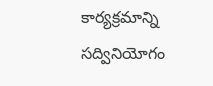కార్యక్రమాన్ని సద్వినియోగం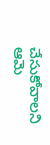చేసుకోవాలని ఆమె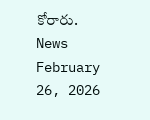కోరారు.
News February 26, 2026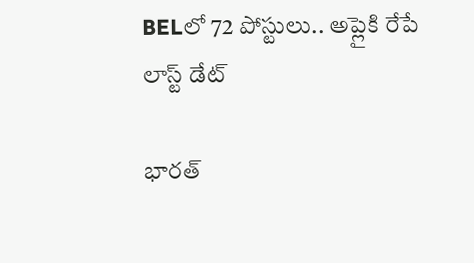BELలో 72 పోస్టులు.. అప్లైకి రేపే లాస్ట్ డేట్

భారత్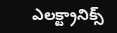ఎలక్ట్రానిక్స్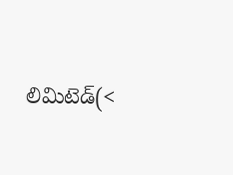లిమిటెడ్(<